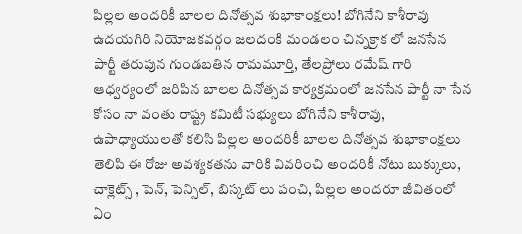పిల్లల అందరికీ బాలల దినోత్సవ శుభాకాంక్షలు! బోగినేని కాశీరావు
ఉదయగిరి నియోజకవర్గం జలదంకి మండలం చిన్నక్రాక లో జనసేన పార్టీ తరుపున గుండబతిన రామమూర్తి, తేలప్రోలు రమేష్ గారి ఆధ్వర్యంలో జరిపిన బాలల దినోత్సవ కార్యక్రమంలో జనసేన పార్టీ నా సేన కోసం నా వంతు రాష్ట్ర కమిటీ సభ్యులు బోగినేని కాశీరావు, ఉపాధ్యాయులతో కలిసి పిల్లల అందరికీ బాలల దినోత్సవ శుభాకాంక్షలు తెలిపి ఈ రోజు అవశ్యకతను వారికి వివరించి అందరికీ నోటు బుక్కులు, చాక్లెట్స్ , పెన్, పెన్సిల్, బిస్కట్ లు పంచి, పిల్లల అందరూ జీవితంలో ఏం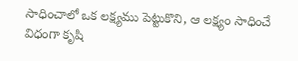సాధించాలో ఒక లక్ష్యము పెట్టుకొని, ఆ లక్ష్యం సాధించే విధంగా కృషి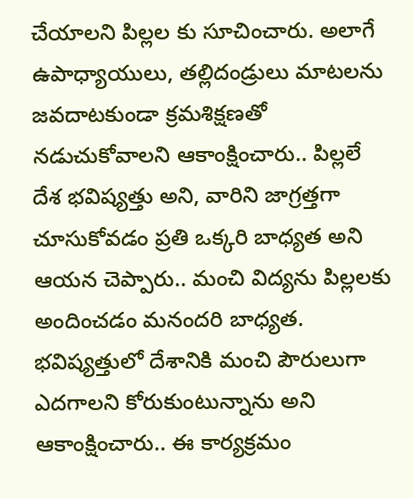చేయాలని పిల్లల కు సూచించారు. అలాగే ఉపాధ్యాయులు, తల్లిదండ్రులు మాటలను జవదాటకుండా క్రమశిక్షణతో నడుచుకోవాలని ఆకాంక్షించారు.. పిల్లలే దేశ భవిష్యత్తు అని, వారిని జాగ్రత్తగా చూసుకోవడం ప్రతి ఒక్కరి బాధ్యత అని ఆయన చెప్పారు.. మంచి విద్యను పిల్లలకు అందించడం మనందరి బాధ్యత. భవిష్యత్తులో దేశానికి మంచి పౌరులుగా ఎదగాలని కోరుకుంటున్నాను అని ఆకాంక్షించారు.. ఈ కార్యక్రమం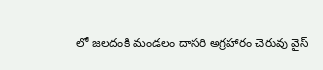లో జలదంకి మండలం దాసరి అగ్రహారం చెరువు వైస్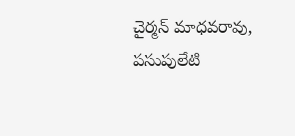చైర్మన్ మాధవరావు, పసుపులేటి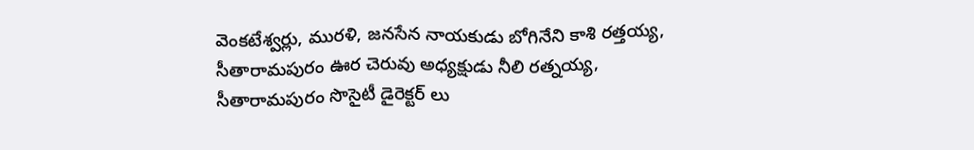వెంకటేశ్వర్లు, మురళి, జనసేన నాయకుడు బోగినేని కాశి రత్తయ్య, సీతారామపురం ఊర చెరువు అధ్యక్షుడు నీలి రత్నయ్య, సీతారామపురం సొసైటీ డైరెక్టర్ లు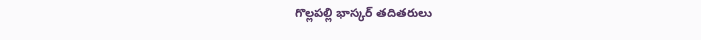గొల్లపల్లి భాస్కర్ తదితరులు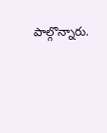పాల్గొన్నారు.